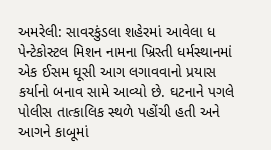અમરેલી: સાવરકુંડલા શહેરમાં આવેલા ધ પેન્ટેકોસ્ટલ મિશન નામના ખ્રિસ્તી ધર્મસ્થાનમાં એક ઈસમ ઘૂસી આગ લગાવવાનો પ્રયાસ કર્યાનો બનાવ સામે આવ્યો છે. ઘટનાને પગલે પોલીસ તાત્કાલિક સ્થળે પહોંચી હતી અને આગને કાબૂમાં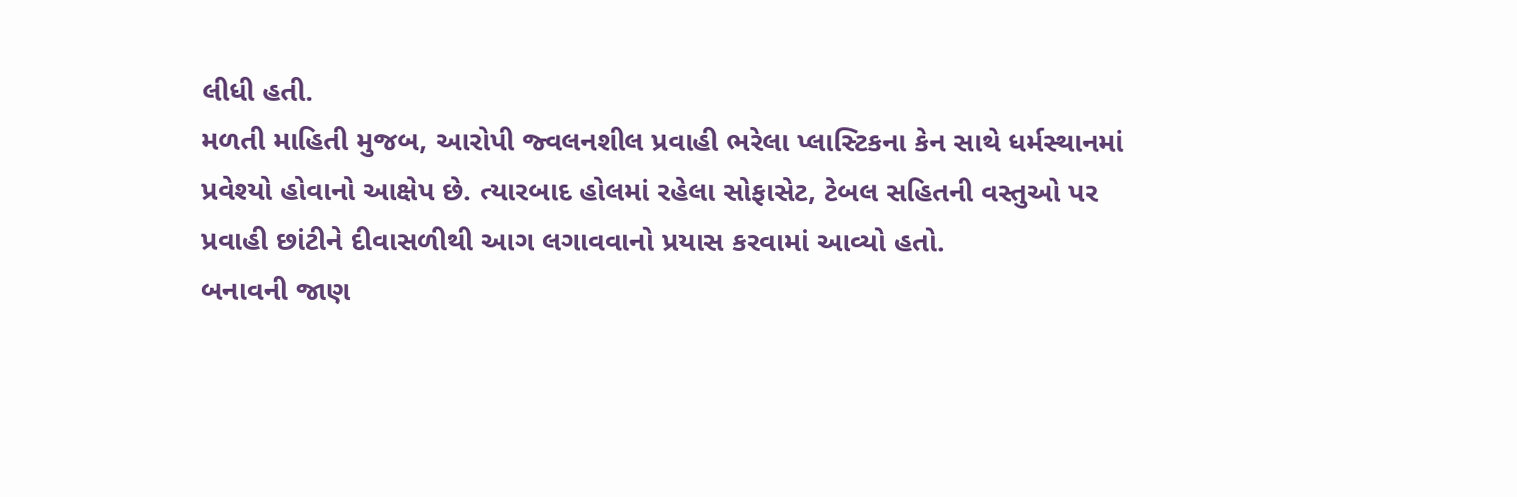લીધી હતી.
મળતી માહિતી મુજબ, આરોપી જ્વલનશીલ પ્રવાહી ભરેલા પ્લાસ્ટિકના કેન સાથે ધર્મસ્થાનમાં પ્રવેશ્યો હોવાનો આક્ષેપ છે. ત્યારબાદ હોલમાં રહેલા સોફાસેટ, ટેબલ સહિતની વસ્તુઓ પર પ્રવાહી છાંટીને દીવાસળીથી આગ લગાવવાનો પ્રયાસ કરવામાં આવ્યો હતો.
બનાવની જાણ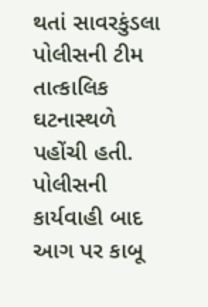થતાં સાવરકુંડલા પોલીસની ટીમ તાત્કાલિક ઘટનાસ્થળે પહોંચી હતી. પોલીસની કાર્યવાહી બાદ આગ પર કાબૂ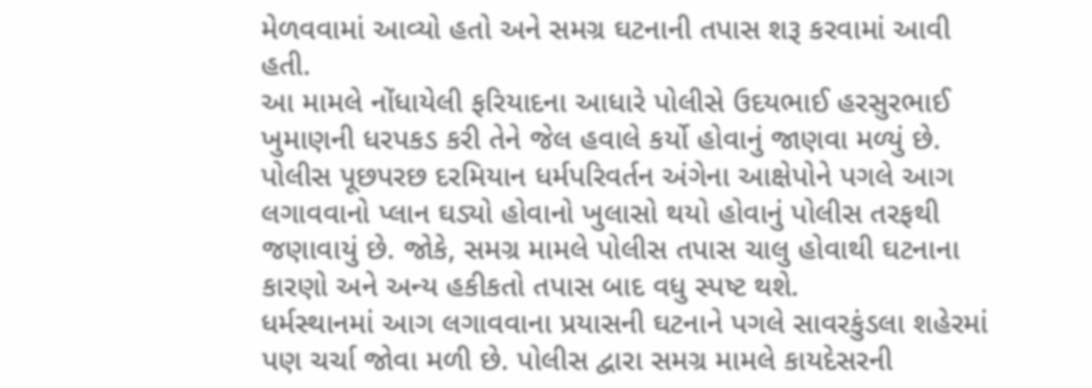મેળવવામાં આવ્યો હતો અને સમગ્ર ઘટનાની તપાસ શરૂ કરવામાં આવી હતી.
આ મામલે નોંધાયેલી ફરિયાદના આધારે પોલીસે ઉદયભાઈ હરસુરભાઈ ખુમાણની ધરપકડ કરી તેને જેલ હવાલે કર્યો હોવાનું જાણવા મળ્યું છે.
પોલીસ પૂછપરછ દરમિયાન ધર્મપરિવર્તન અંગેના આક્ષેપોને પગલે આગ લગાવવાનો પ્લાન ઘડ્યો હોવાનો ખુલાસો થયો હોવાનું પોલીસ તરફથી જણાવાયું છે. જોકે, સમગ્ર મામલે પોલીસ તપાસ ચાલુ હોવાથી ઘટનાના કારણો અને અન્ય હકીકતો તપાસ બાદ વધુ સ્પષ્ટ થશે.
ધર્મસ્થાનમાં આગ લગાવવાના પ્રયાસની ઘટનાને પગલે સાવરકુંડલા શહેરમાં પણ ચર્ચા જોવા મળી છે. પોલીસ દ્વારા સમગ્ર મામલે કાયદેસરની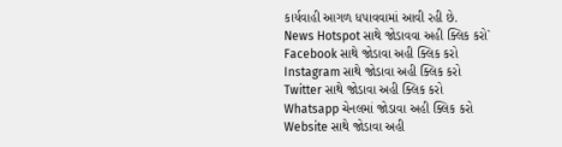કાર્યવાહી આગળ ધપાવવામાં આવી રહી છે.
News Hotspot સાથે જોડાવવા અહી ક્લિક કરો`
Facebook સાથે જોડાવા અહી ક્લિક કરો
Instagram સાથે જોડાવા અહી ક્લિક કરો
Twitter સાથે જોડાવા અહી ક્લિક કરો
Whatsapp ચેનલમાં જોડાવા અહી ક્લિક કરો
Website સાથે જોડાવા અહી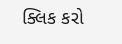ક્લિક કરો